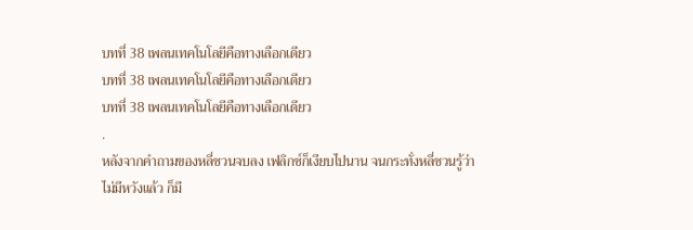บทที่ 38 เพลนเทคโนโลยีคือทางเลือกเดียว
บทที่ 38 เพลนเทคโนโลยีคือทางเลือกเดียว
บทที่ 38 เพลนเทคโนโลยีคือทางเลือกเดียว
.
หลังจากคำถามของหลี่ซวนจบลง เฟลิกซ์ก็เงียบไปนาน จนกระทั่งหลี่ซวนรู้ว่าไม่มีหวังแล้ว ก็มี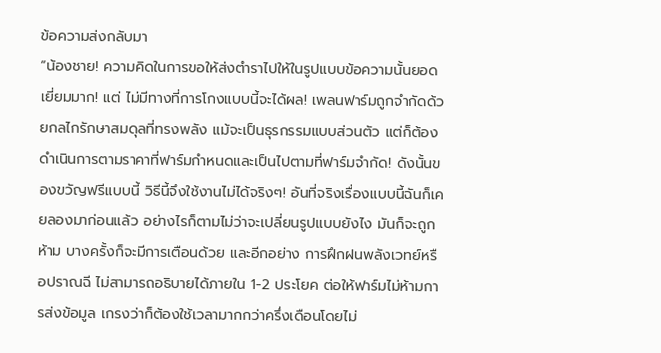ข้อความส่งกลับมา
“น้องชาย! ความคิดในการขอให้ส่งตำราไปให้ในรูปแบบข้อความนั้นยอดเยี่ยมมาก! แต่ ไม่มีทางที่การโกงแบบนี้จะได้ผล! เพลนฟาร์มถูกจำกัดด้วยกลไกรักษาสมดุลที่ทรงพลัง แม้จะเป็นธุรกรรมแบบส่วนตัว แต่ก็ต้องดำเนินการตามราคาที่ฟาร์มกำหนดและเป็นไปตามที่ฟาร์มจำกัด! ดังนั้นของขวัญฟรีแบบนี้ วิธีนี้จึงใช้งานไม่ได้จริงๆ! อันที่จริงเรื่องแบบนี้ฉันก็เคยลองมาก่อนแล้ว อย่างไรก็ตามไม่ว่าจะเปลี่ยนรูปแบบยังไง มันก็จะถูกห้าม บางครั้งก็จะมีการเตือนด้วย และอีกอย่าง การฝึกฝนพลังเวทย์หรือปราณฉี ไม่สามารถอธิบายได้ภายใน 1-2 ประโยค ต่อให้ฟาร์มไม่ห้ามการส่งข้อมูล เกรงว่าก็ต้องใช้เวลามากกว่าครึ่งเดือนโดยไม่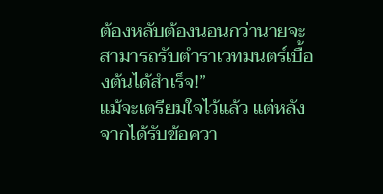ต้องหลับต้องนอนกว่านายจะสามารถรับตำราเวทมนตร์เบื้องต้นได้สำเร็จ!”
แม้จะเตรียมใจไว้แล้ว แต่หลังจากได้รับข้อควา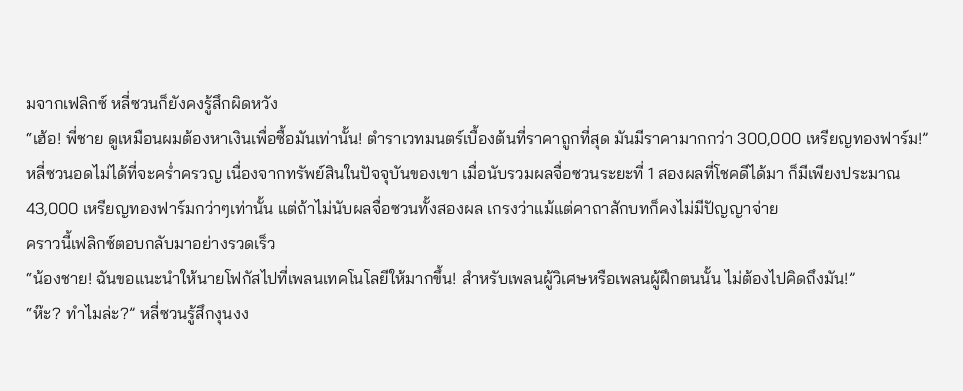มจากเฟลิกซ์ หลี่ซวนก็ยังคงรู้สึกผิดหวัง
“เฮ้อ! พี่ชาย ดูเหมือนผมต้องหาเงินเพื่อซื้อมันเท่านั้น! ตำราเวทมนตร์เบื้องต้นที่ราคาถูกที่สุด มันมีราคามากกว่า 300,000 เหรียญทองฟาร์ม!”
หลี่ซวนอดไม่ได้ที่จะคร่ำครวญ เนื่องจากทรัพย์สินในปัจจุบันของเขา เมื่อนับรวมผลจื่อซวนระยะที่ 1 สองผลที่โชคดีได้มา ก็มีเพียงประมาณ 43,000 เหรียญทองฟาร์มกว่าๆเท่านั้น แต่ถ้าไม่นับผลจื่อซวนทั้งสองผล เกรงว่าแม้แต่คาถาสักบทก็คงไม่มีปัญญาจ่าย
คราวนี้เฟลิกซ์ตอบกลับมาอย่างรวดเร็ว
“น้องชาย! ฉันขอแนะนำให้นายโฟกัสไปที่เพลนเทคโนโลยีให้มากขึ้น! สำหรับเพลนผู้วิเศษหรือเพลนผู้ฝึกตนนั้น ไม่ต้องไปคิดถึงมัน!”
“ห๊ะ? ทำไมล่ะ?” หลี่ซวนรู้สึกงุนงง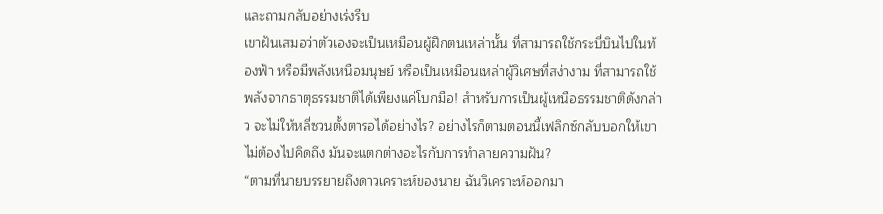และถามกลับอย่างเร่งรีบ
เขาฝันเสมอว่าตัวเองจะเป็นเหมือนผู้ฝึกตนเหล่านั้น ที่สามารถใช้กระบี่บินไปในท้องฟ้า หรือมีพลังเหนือมนุษย์ หรือเป็นเหมือนเหล่าผู้วิเศษที่สง่างาม ที่สามารถใช้พลังจากธาตุธรรมชาติได้เพียงแค่โบกมือ! สำหรับการเป็นผู้เหนือธรรมชาติดังกล่าว จะไม่ให้หลี่ซวนตั้งตารอได้อย่างไร? อย่างไรก็ตามตอนนี้เฟลิกซ์กลับบอกให้เขาไม่ต้องไปคิดถึง มันจะแตกต่างอะไรกับการทำลายความฝัน?
“ตามที่นายบรรยายถึงดาวเคราะห์ของนาย ฉันวิเคราะห์ออกมา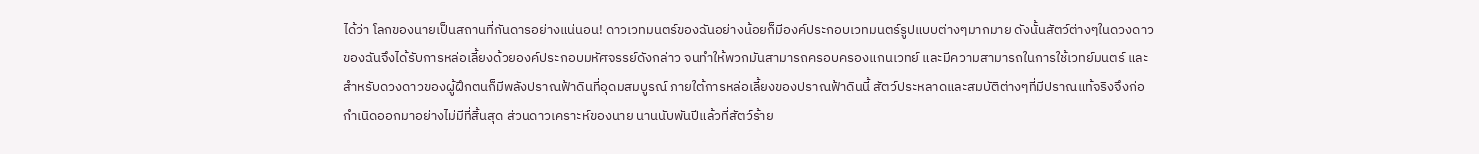ได้ว่า โลกของนายเป็นสถานที่กันดารอย่างแน่นอน! ดาวเวทมนตร์ของฉันอย่างน้อยก็มีองค์ประกอบเวทมนตร์รูปแบบต่างๆมากมาย ดังนั้นสัตว์ต่างๆในดวงดาวของฉันจึงได้รับการหล่อเลี้ยงด้วยองค์ประกอบมหัศจรรย์ดังกล่าว จนทำให้พวกมันสามารถครอบครองแกนเวทย์ และมีความสามารถในการใช้เวทย์มนตร์ และสำหรับดวงดาวของผู้ฝึกตนก็มีพลังปราณฟ้าดินที่อุดมสมบูรณ์ ภายใต้การหล่อเลี้ยงของปราณฟ้าดินนี้ สัตว์ประหลาดและสมบัติต่างๆที่มีปราณแท้จริงจึงก่อกำเนิดออกมาอย่างไม่มีที่สิ้นสุด ส่วนดาวเคราะห์ของนาย นานนับพันปีแล้วที่สัตว์ร้าย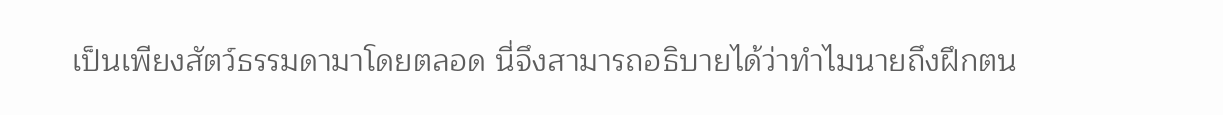เป็นเพียงสัตว์ธรรมดามาโดยตลอด นี่จึงสามารถอธิบายได้ว่าทำไมนายถึงฝึกตน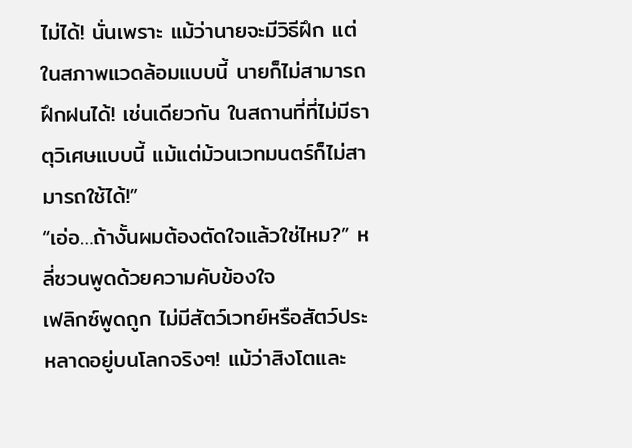ไม่ได้! นั่นเพราะ แม้ว่านายจะมีวิธีฝึก แต่ในสภาพแวดล้อมแบบนี้ นายก็ไม่สามารถฝึกฝนได้! เช่นเดียวกัน ในสถานที่ที่ไม่มีธาตุวิเศษแบบนี้ แม้แต่ม้วนเวทมนตร์ก็ไม่สามารถใช้ได้!”
“เอ่อ…ถ้างั้นผมต้องตัดใจแล้วใช่ไหม?” หลี่ซวนพูดด้วยความคับข้องใจ
เฟลิกซ์พูดถูก ไม่มีสัตว์เวทย์หรือสัตว์ประหลาดอยู่บนโลกจริงๆ! แม้ว่าสิงโตและ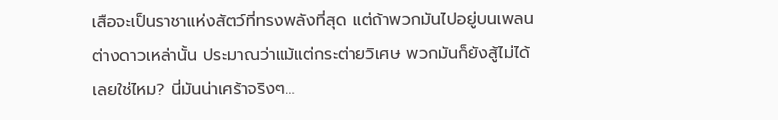เสือจะเป็นราชาแห่งสัตว์ที่ทรงพลังที่สุด แต่ถ้าพวกมันไปอยู่บนเพลนต่างดาวเหล่านั้น ประมาณว่าแม้แต่กระต่ายวิเศษ พวกมันก็ยังสู้ไม่ได้เลยใช่ไหม? นี่มันน่าเศร้าจริงๆ…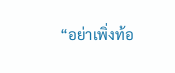“อย่าเพิ่งท้อ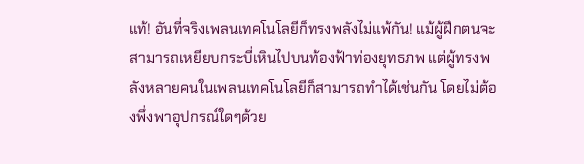แท้! อันที่จริงเพลนเทคโนโลยีก็ทรงพลังไม่แพ้กัน! แม้ผู้ฝึกตนจะสามารถเหยียบกระบี่เหินไปบนท้องฟ้าท่องยุทธภพ แต่ผู้ทรงพลังหลายคนในเพลนเทคโนโลยีก็สามารถทำได้เช่นกัน โดยไม่ต้องพึ่งพาอุปกรณ์ใดๆด้วย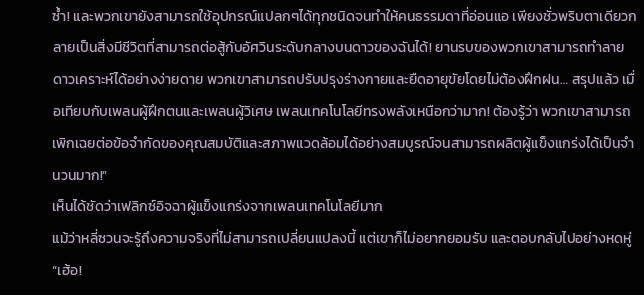ซ้ำ! และพวกเขายังสามารถใช้อุปกรณ์แปลกๆได้ทุกชนิดจนทำให้คนธรรมดาที่อ่อนแอ เพียงชั่วพริบตาเดียวกลายเป็นสิ่งมีชีวิตที่สามารถต่อสู้กับอัศวินระดับกลางบนดาวของฉันได้! ยานรบของพวกเขาสามารถทำลายดาวเคราะห์ได้อย่างง่ายดาย พวกเขาสามารถปรับปรุงร่างกายและยืดอายุขัยโดยไม่ต้องฝึกฝน… สรุปแล้ว เมื่อเทียบกับเพลนผู้ฝึกตนและเพลนผู้วิเศษ เพลนเทคโนโลยีทรงพลังเหนือกว่ามาก! ต้องรู้ว่า พวกเขาสามารถเพิกเฉยต่อข้อจำกัดของคุณสมบัติและสภาพแวดล้อมได้อย่างสมบูรณ์จนสามารถผลิตผู้แข็งแกร่งได้เป็นจำนวนมาก!”
เห็นได้ชัดว่าเฟลิกซ์อิจฉาผู้แข็งแกร่งจากเพลนเทคโนโลยีมาก
แม้ว่าหลี่ซวนจะรู้ถึงความจริงที่ไม่สามารถเปลี่ยนแปลงนี้ แต่เขาก็ไม่อยากยอมรับ และตอบกลับไปอย่างหดหู่
“เฮ้อ!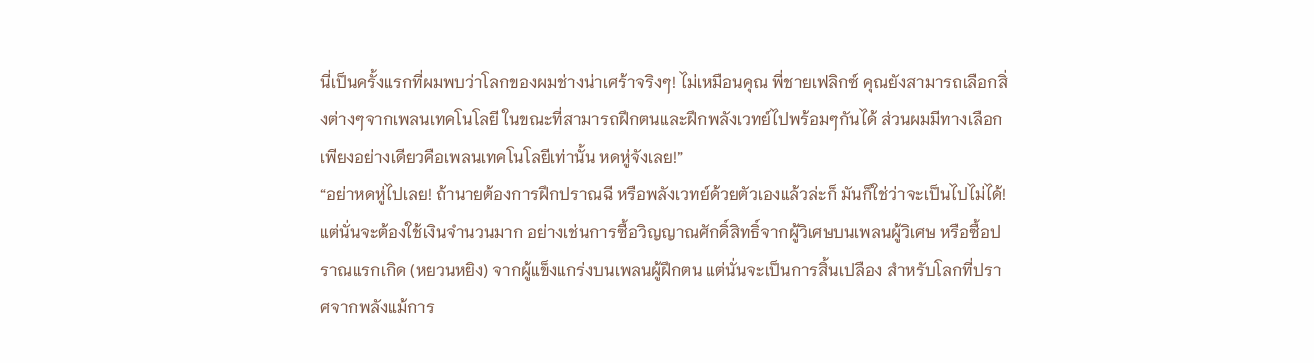นี่เป็นครั้งแรกที่ผมพบว่าโลกของผมช่างน่าเศร้าจริงๆ! ไม่เหมือนคุณ พี่ชายเฟลิกซ์ คุณยังสามารถเลือกสิ่งต่างๆจากเพลนเทคโนโลยี ในขณะที่สามารถฝึกตนและฝึกพลังเวทย์ไปพร้อมๆกันได้ ส่วนผมมีทางเลือกเพียงอย่างเดียวคือเพลนเทคโนโลยีเท่านั้น หดหู่จังเลย!”
“อย่าหดหู่ไปเลย! ถ้านายต้องการฝึกปราณฉี หรือพลังเวทย์ด้วยตัวเองแล้วล่ะก็ มันก็ใช่ว่าจะเป็นไปไม่ได้! แต่นั่นจะต้องใช้เงินจำนวนมาก อย่างเช่นการซื้อวิญญาณศักดิ์สิทธิ์จากผู้วิเศษบนเพลนผู้วิเศษ หรือซื้อปราณแรกเกิด (หยวนหยิง) จากผู้แข็งแกร่งบนเพลนผู้ฝึกตน แต่นั่นจะเป็นการสิ้นเปลือง สำหรับโลกที่ปราศจากพลังแม้การ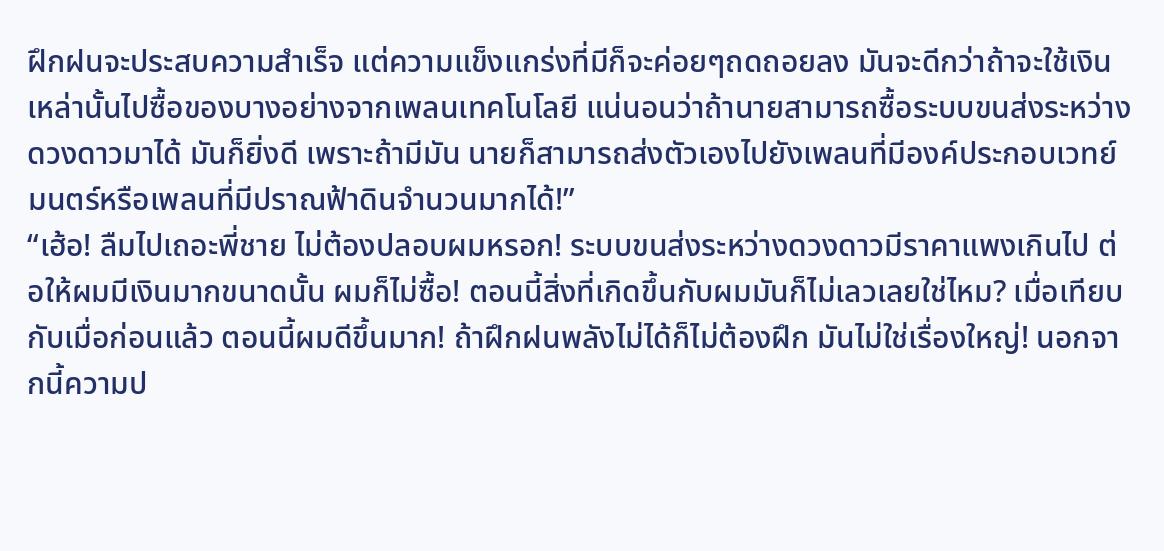ฝึกฝนจะประสบความสำเร็จ แต่ความแข็งแกร่งที่มีก็จะค่อยๆถดถอยลง มันจะดีกว่าถ้าจะใช้เงินเหล่านั้นไปซื้อของบางอย่างจากเพลนเทคโนโลยี แน่นอนว่าถ้านายสามารถซื้อระบบขนส่งระหว่างดวงดาวมาได้ มันก็ยิ่งดี เพราะถ้ามีมัน นายก็สามารถส่งตัวเองไปยังเพลนที่มีองค์ประกอบเวทย์มนตร์หรือเพลนที่มีปราณฟ้าดินจำนวนมากได้!”
“เฮ้อ! ลืมไปเถอะพี่ชาย ไม่ต้องปลอบผมหรอก! ระบบขนส่งระหว่างดวงดาวมีราคาแพงเกินไป ต่อให้ผมมีเงินมากขนาดนั้น ผมก็ไม่ซื้อ! ตอนนี้สิ่งที่เกิดขึ้นกับผมมันก็ไม่เลวเลยใช่ไหม? เมื่อเทียบกับเมื่อก่อนแล้ว ตอนนี้ผมดีขึ้นมาก! ถ้าฝึกฝนพลังไม่ได้ก็ไม่ต้องฝึก มันไม่ใช่เรื่องใหญ่! นอกจากนี้ความป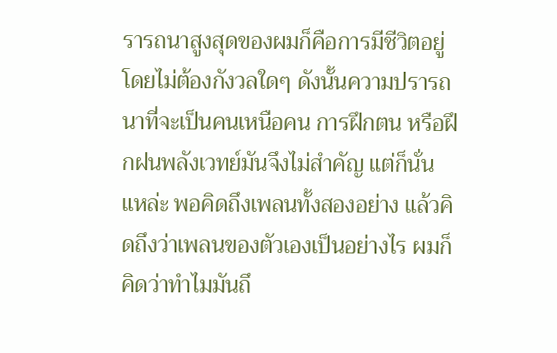รารถนาสูงสุดของผมก็คือการมีชีวิตอยู่โดยไม่ต้องกังวลใดๆ ดังนั้นความปรารถนาที่จะเป็นคนเหนือคน การฝึกตน หรือฝึกฝนพลังเวทย์มันจึงไม่สำคัญ แต่ก็นั่นแหล่ะ พอคิดถึงเพลนทั้งสองอย่าง แล้วคิดถึงว่าเพลนของตัวเองเป็นอย่างไร ผมก็คิดว่าทำไมมันถึ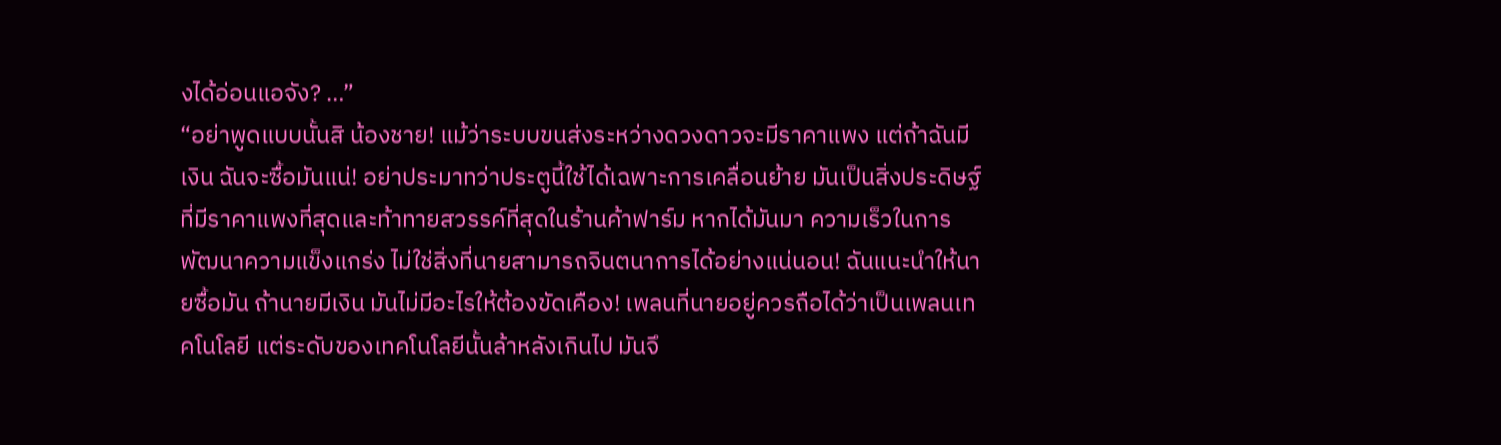งได้อ่อนแอจัง? …”
“อย่าพูดแบบนั้นสิ น้องชาย! แม้ว่าระบบขนส่งระหว่างดวงดาวจะมีราคาแพง แต่ถ้าฉันมีเงิน ฉันจะซื้อมันแน่! อย่าประมาทว่าประตูนี้ใช้ได้เฉพาะการเคลื่อนย้าย มันเป็นสิ่งประดิษฐ์ที่มีราคาแพงที่สุดและท้าทายสวรรค์ที่สุดในร้านค้าฟาร์ม หากได้มันมา ความเร็วในการพัฒนาความแข็งแกร่ง ไม่ใช่สิ่งที่นายสามารถจินตนาการได้อย่างแน่นอน! ฉันแนะนำให้นายซื้อมัน ถ้านายมีเงิน มันไม่มีอะไรให้ต้องขัดเคือง! เพลนที่นายอยู่ควรถือได้ว่าเป็นเพลนเทคโนโลยี แต่ระดับของเทคโนโลยีนั้นล้าหลังเกินไป มันจึ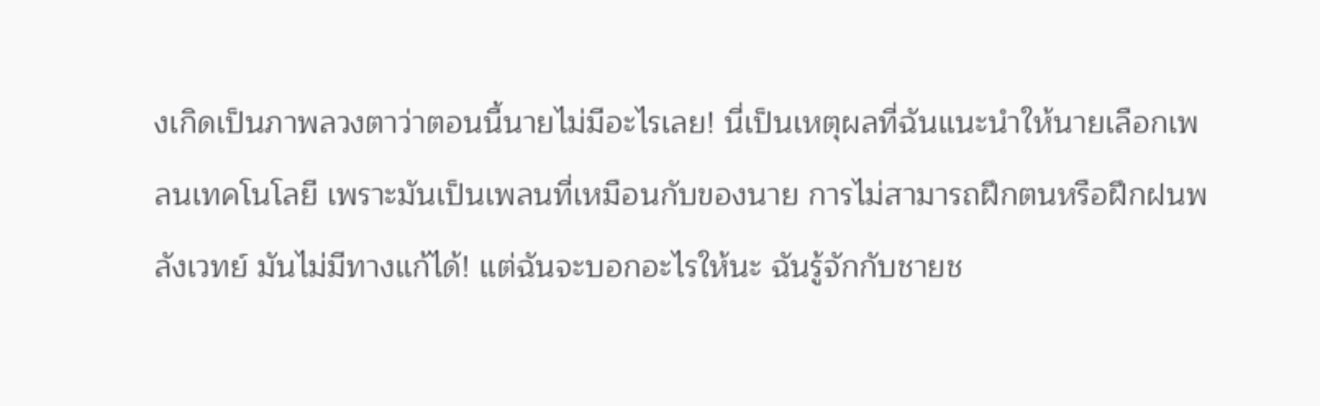งเกิดเป็นภาพลวงตาว่าตอนนี้นายไม่มีอะไรเลย! นี่เป็นเหตุผลที่ฉันแนะนำให้นายเลือกเพลนเทคโนโลยี เพราะมันเป็นเพลนที่เหมือนกับของนาย การไม่สามารถฝึกตนหรือฝึกฝนพลังเวทย์ มันไม่มีทางแก้ได้! แต่ฉันจะบอกอะไรให้นะ ฉันรู้จักกับชายช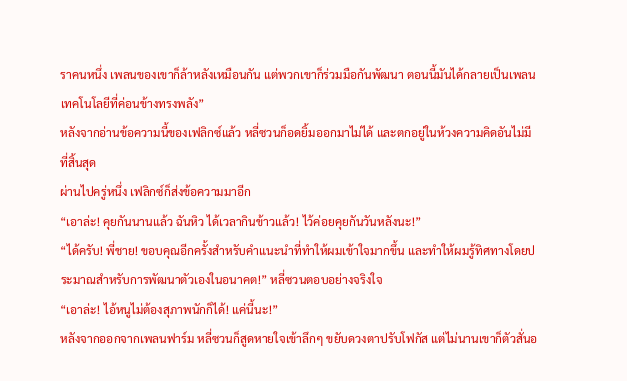ราคนหนึ่ง เพลนของเขาก็ล้าหลังเหมือนกัน แต่พวกเขาก็ร่วมมือกันพัฒนา ตอนนี้มันได้กลายเป็นเพลนเทคโนโลยีที่ค่อนข้างทรงพลัง”
หลังจากอ่านข้อความนี้ของเฟลิกซ์แล้ว หลี่ซวนก็อดยิ้มออกมาไม่ได้ และตกอยู่ในห้วงความคิดอันไม่มีที่สิ้นสุด
ผ่านไปครู่หนึ่ง เฟลิกซ์ก็ส่งข้อความมาอีก
“เอาล่ะ! คุยกันนานแล้ว ฉันหิว ได้เวลากินข้าวแล้ว! ไว้ค่อยคุยกันวันหลังนะ!”
“ได้ครับ! พี่ชาย! ขอบคุณอีกครั้งสำหรับคำแนะนำที่ทำให้ผมเข้าใจมากขึ้น และทำให้ผมรู้ทิศทางโดยประมาณสำหรับการพัฒนาตัวเองในอนาคต!” หลี่ซวนตอบอย่างจริงใจ
“เอาล่ะ! ไอ้หนูไม่ต้องสุภาพนักก็ได้! แค่นี้นะ!”
หลังจากออกจากเพลนฟาร์ม หลี่ซวนก็สูดหายใจเข้าลึกๆ ขยับดวงตาปรับโฟกัส แต่ไม่นานเขาก็ตัวสั่นอ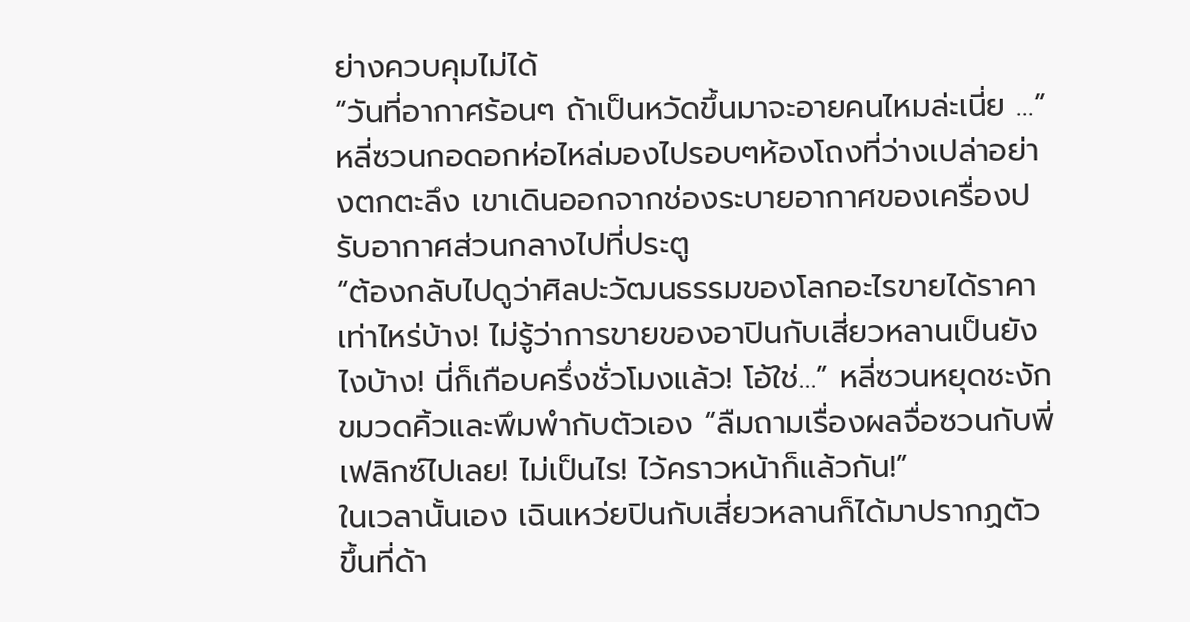ย่างควบคุมไม่ได้
“วันที่อากาศร้อนๆ ถ้าเป็นหวัดขึ้นมาจะอายคนไหมล่ะเนี่ย …” หลี่ซวนกอดอกห่อไหล่มองไปรอบๆห้องโถงที่ว่างเปล่าอย่างตกตะลึง เขาเดินออกจากช่องระบายอากาศของเครื่องปรับอากาศส่วนกลางไปที่ประตู
“ต้องกลับไปดูว่าศิลปะวัฒนธรรมของโลกอะไรขายได้ราคาเท่าไหร่บ้าง! ไม่รู้ว่าการขายของอาปินกับเสี่ยวหลานเป็นยังไงบ้าง! นี่ก็เกือบครึ่งชั่วโมงแล้ว! โอ้ใช่…” หลี่ซวนหยุดชะงัก ขมวดคิ้วและพึมพำกับตัวเอง “ลืมถามเรื่องผลจื่อซวนกับพี่เฟลิกซ์ไปเลย! ไม่เป็นไร! ไว้คราวหน้าก็แล้วกัน!”
ในเวลานั้นเอง เฉินเหว่ยปินกับเสี่ยวหลานก็ได้มาปรากฏตัวขึ้นที่ด้า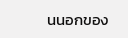นนอกของ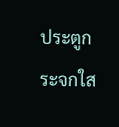ประตูกระจกใส